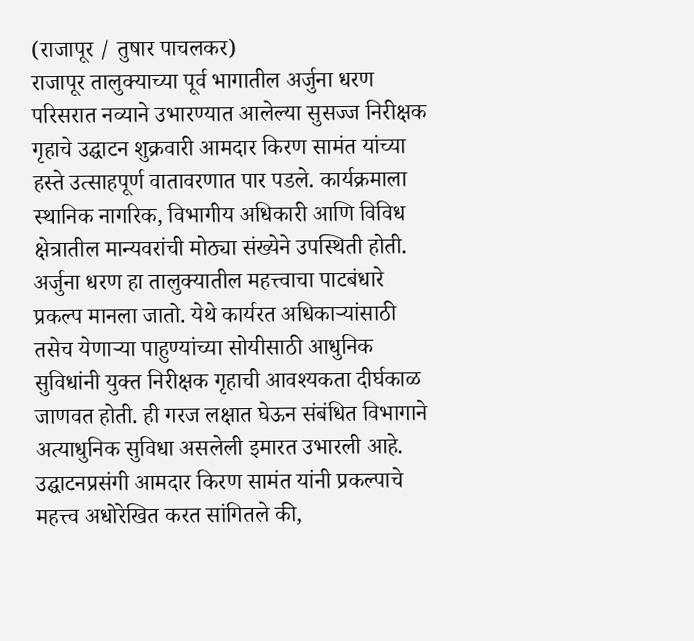(राजापूर / तुषार पाचलकर)
राजापूर तालुक्याच्या पूर्व भागातील अर्जुना धरण परिसरात नव्याने उभारण्यात आलेल्या सुसज्ज निरीक्षक गृहाचे उद्घाटन शुक्रवारी आमदार किरण सामंत यांच्या हस्ते उत्साहपूर्ण वातावरणात पार पडले. कार्यक्रमाला स्थानिक नागरिक, विभागीय अधिकारी आणि विविध क्षेत्रातील मान्यवरांची मोठ्या संख्येने उपस्थिती होती.
अर्जुना धरण हा तालुक्यातील महत्त्वाचा पाटबंधारे प्रकल्प मानला जातो. येथे कार्यरत अधिकाऱ्यांसाठी तसेच येणाऱ्या पाहुण्यांच्या सोयीसाठी आधुनिक सुविधांनी युक्त निरीक्षक गृहाची आवश्यकता दीर्घकाळ जाणवत होती. ही गरज लक्षात घेऊन संबंधित विभागाने अत्याधुनिक सुविधा असलेली इमारत उभारली आहे.
उद्घाटनप्रसंगी आमदार किरण सामंत यांनी प्रकल्पाचे महत्त्व अधोरेखित करत सांगितले की,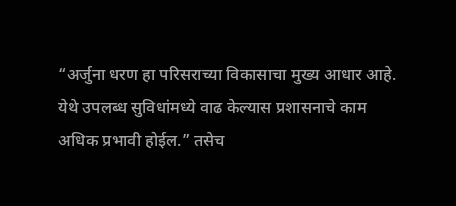“अर्जुना धरण हा परिसराच्या विकासाचा मुख्य आधार आहे. येथे उपलब्ध सुविधांमध्ये वाढ केल्यास प्रशासनाचे काम अधिक प्रभावी होईल.” तसेच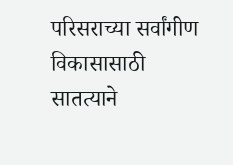परिसराच्या सर्वांगीण विकासासाठी सातत्याने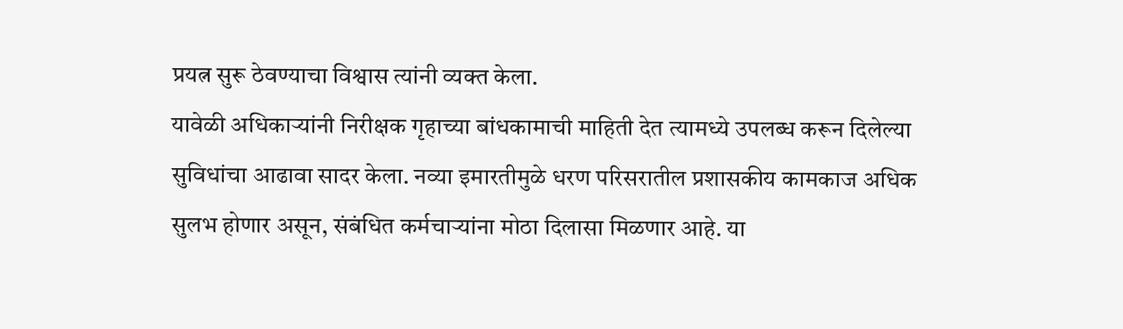प्रयत्न सुरू ठेवण्याचा विश्वास त्यांनी व्यक्त केला.
यावेळी अधिकाऱ्यांनी निरीक्षक गृहाच्या बांधकामाची माहिती देत त्यामध्ये उपलब्ध करून दिलेल्या सुविधांचा आढावा सादर केला. नव्या इमारतीमुळे धरण परिसरातील प्रशासकीय कामकाज अधिक सुलभ होणार असून, संबंधित कर्मचाऱ्यांना मोठा दिलासा मिळणार आहे. या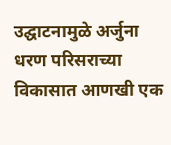उद्घाटनामुळे अर्जुना धरण परिसराच्या विकासात आणखी एक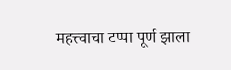महत्त्वाचा टप्पा पूर्ण झाला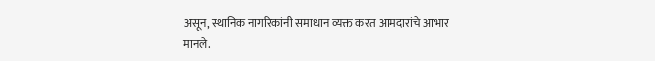असून, स्थानिक नागरिकांनी समाधान व्यक्त करत आमदारांचे आभार मानले.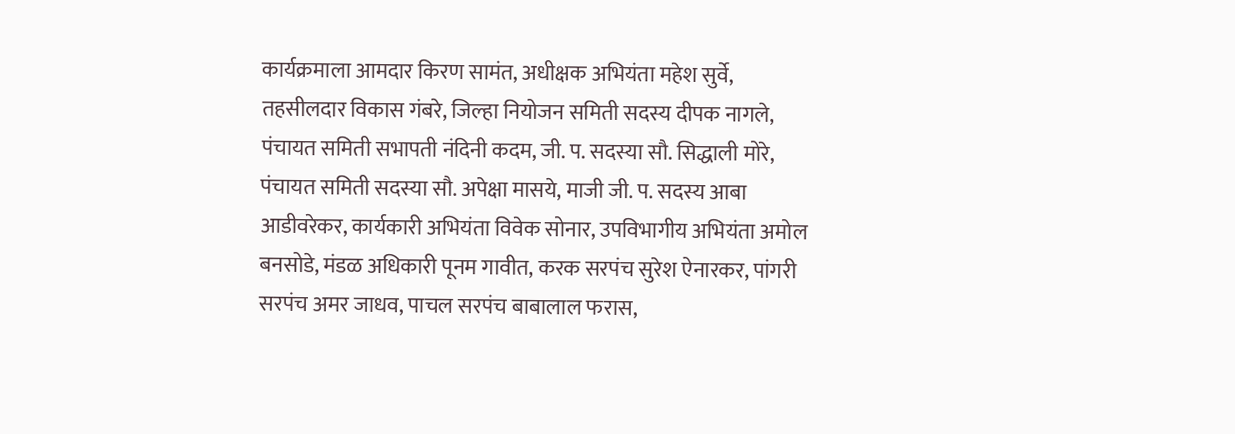कार्यक्रमाला आमदार किरण सामंत, अधीक्षक अभियंता महेश सुर्वे, तहसीलदार विकास गंबरे, जिल्हा नियोजन समिती सदस्य दीपक नागले, पंचायत समिती सभापती नंदिनी कदम, जी. प. सदस्या सौ. सिद्धाली मोरे, पंचायत समिती सदस्या सौ. अपेक्षा मासये, माजी जी. प. सदस्य आबा आडीवरेकर, कार्यकारी अभियंता विवेक सोनार, उपविभागीय अभियंता अमोल बनसोडे, मंडळ अधिकारी पूनम गावीत, करक सरपंच सुरेश ऐनारकर, पांगरी सरपंच अमर जाधव, पाचल सरपंच बाबालाल फरास,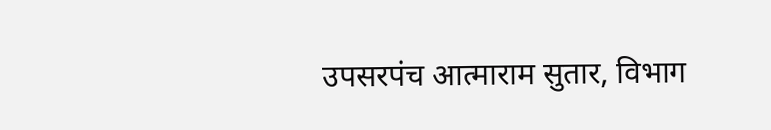उपसरपंच आत्माराम सुतार, विभाग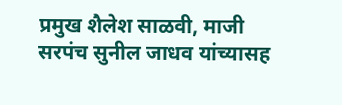प्रमुख शैलेश साळवी, माजी सरपंच सुनील जाधव यांच्यासह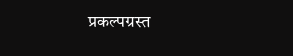प्रकल्पग्रस्त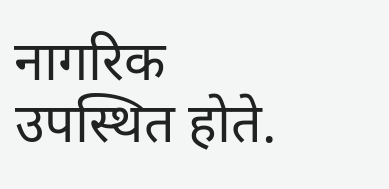नागरिक उपस्थित होते.